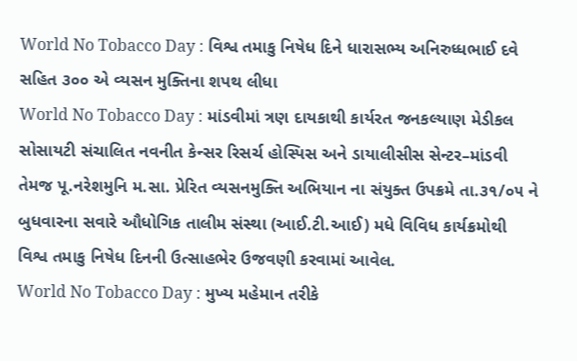World No Tobacco Day : વિશ્વ તમાકુ નિષેધ દિને ધારાસભ્ય અનિરુધ્ધભાઈ દવે સહિત ૩૦૦ એ વ્યસન મુક્તિના શપથ લીધા
World No Tobacco Day : માંડવીમાં ત્રણ દાયકાથી કાર્યરત જનકલ્યાણ મેડીકલ સોસાયટી સંચાલિત નવનીત કેન્સર રિસર્ચ હોસ્પિસ અને ડાયાલીસીસ સેન્ટર–માંડવી તેમજ પૂ.નરેશમુનિ મ.સા. પ્રેરિત વ્યસનમુક્તિ અભિયાન ના સંયુક્ત ઉપક્રમે તા.૩૧/૦૫ ને બુધવારના સવારે ઔધોગિક તાલીમ સંસ્થા (આઈ.ટી.આઈ) મધે વિવિધ કાર્યક્રમોથી વિશ્વ તમાકુ નિષેધ દિનની ઉત્સાહભેર ઉજવણી કરવામાં આવેલ.
World No Tobacco Day : મુખ્ય મહેમાન તરીકે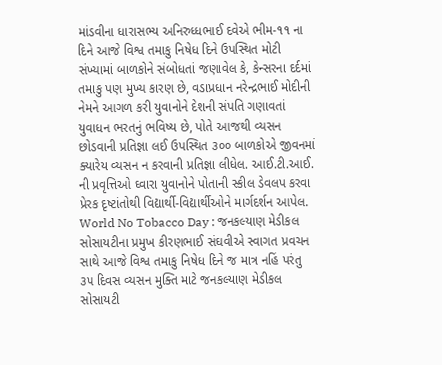માંડવીના ધારાસભ્ય અનિરુધ્ધભાઈ દવેએ ભીમ-૧૧ ના દિને આજે વિશ્વ તમાકુ નિષેધ દિને ઉપસ્થિત મોટી સંખ્યામાં બાળકોને સંબોધતાં જણાવેલ કે, કેન્સરના દર્દમાં તમાકુ પણ મુખ્ય કારણ છે, વડાપ્રધાન નરેન્દ્રભાઈ મોદીની નેમને આગળ કરી યુવાનોને દેશની સંપતિ ગણાવતાં યુવાધન ભરતનું ભવિષ્ય છે, પોતે આજથી વ્યસન છોડવાની પ્રતિજ્ઞા લઈ ઉપસ્થિત ૩૦૦ બાળકોએ જીવનમાં ક્યારેય વ્યસન ન કરવાની પ્રતિજ્ઞા લીધેલ. આઈ.ટી.આઈ. ની પ્રવૃત્તિઓ ઘ્વારા યુવાનોને પોતાની સ્કીલ ડેવલપ કરવા પ્રેરક દૃષ્ટાંતોથી વિદ્યાર્થી-વિદ્યાર્થીઓને માર્ગદર્શન આપેલ.
World No Tobacco Day : જનકલ્યાણ મેડીકલ સોસાયટીના પ્રમુખ કીરણભાઈ સંઘવીએ સ્વાગત પ્રવચન સાથે આજે વિશ્વ તમાકુ નિષેધ દિને જ માત્ર નહિં પરંતુ ૩૫ દિવસ વ્યસન મુક્તિ માટે જનકલ્યાણ મેડીકલ સોસાયટી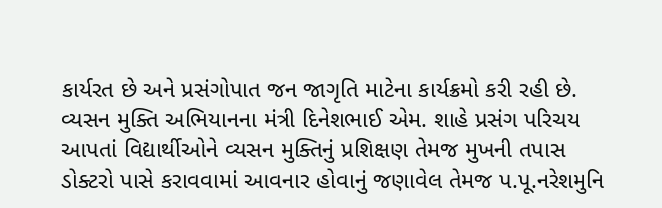કાર્યરત છે અને પ્રસંગોપાત જન જાગૃતિ માટેના કાર્યક્રમો કરી રહી છે. વ્યસન મુક્તિ અભિયાનના મંત્રી દિનેશભાઈ એમ. શાહે પ્રસંગ પરિચય આપતાં વિદ્યાર્થીઓને વ્યસન મુક્તિનું પ્રશિક્ષણ તેમજ મુખની તપાસ ડોક્ટરો પાસે કરાવવામાં આવનાર હોવાનું જણાવેલ તેમજ પ.પૂ.નરેશમુનિ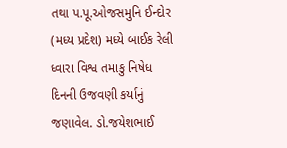તથા પ.પૂ.ઓજસમુનિ ઈન્દોર (મધ્ય પ્રદેશ) મધ્યે બાઈક રેલી ધ્વારા વિશ્વ તમાકુ નિષેધ દિનની ઉજવણી કર્યાનું જણાવેલ. ડો.જયેશભાઈ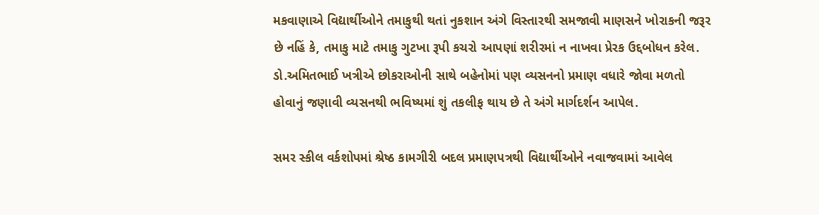મકવાણાએ વિદ્યાર્થીઓને તમાકુથી થતાં નુકશાન અંગે વિસ્તારથી સમજાવી માણસને ખોરાકની જરૂર છે નહિં કે, તમાકુ માટે તમાકુ ગુટખા રૂપી કચરો આપણાં શરીરમાં ન નાખવા પ્રેરક ઉદ્દબોધન કરેલ. ડો.અમિતભાઈ ખત્રીએ છોકરાઓની સાથે બહેનોમાં પણ વ્યસનનો પ્રમાણ વધારે જોવા મળતો હોવાનું જણાવી વ્યસનથી ભવિષ્યમાં શું તકલીફ થાય છે તે અંગે માર્ગદર્શન આપેલ.

સમર સ્કીલ વર્કશોપમાં શ્રેષ્ઠ કામગીરી બદલ પ્રમાણપત્રથી વિદ્યાર્થીઓને નવાજવામાં આવેલ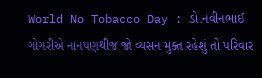World No Tobacco Day : ડો.નવીનભાઈ ગોગરીએ નાનપણથીજ જો વ્યસન મુક્ત રહેશું તો પરિવાર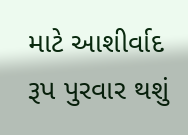માટે આશીર્વાદ રૂપ પુરવાર થશું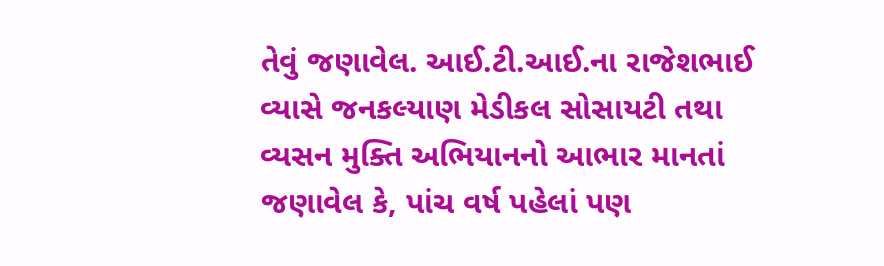તેવું જણાવેલ. આઈ.ટી.આઈ.ના રાજેશભાઈ વ્યાસે જનકલ્યાણ મેડીકલ સોસાયટી તથા વ્યસન મુક્તિ અભિયાનનો આભાર માનતાં જણાવેલ કે, પાંચ વર્ષ પહેલાં પણ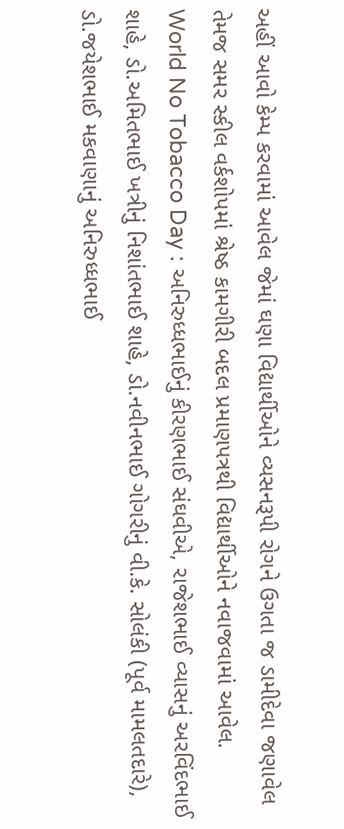અહીં આવો કેમ્પ કરવામાં આવેલ જેમાં ઘણા વિદ્યાર્થીઓને વ્યસનરૂપી રોગને ઉગતા જ ડામીદેવા જણાવેલ તેમજ સમર સ્કીલ વર્કશોપમાં શ્રેષ્ઠ કામગીરી બદલ પ્રમાણપત્રથી વિદ્યાર્થીઓને નવાજવામાં આવેલ.
World No Tobacco Day : અનિરુધ્ધભાઈનું કીરણભાઈ સંઘવીએ, રાજેશભાઈ વ્યાસનું અરવિંદભાઈ શાહે, ડો.અમિતભાઈ ખત્રીનું નિશાંતભાઈ શાહે, ડો.નવીનભાઈ ગોગરીનું વી.કે. સોલંકી (પૂર્વ મામલતદારે), ડો.જયેશભાઈ મકવાણાનું અનિરુધ્ધભાઈ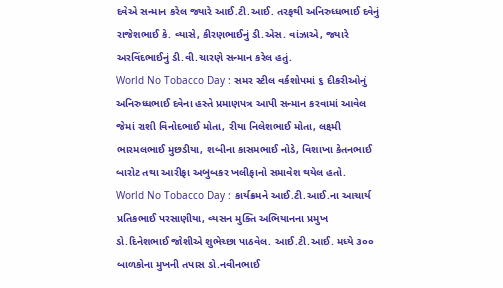દવેએ સન્માન કરેલ જ્યારે આઈ.ટી.આઈ. તરફથી અનિરુધ્ધભાઈ દવેનું રાજેશભાઈ કે. વ્યાસે, કીરણભાઈનું ડી.એસ. વાંઝાએ, જ્યારે અરવિંદભાઈનું ડી.વી.ચારણે સન્માન કરેલ હતું.
World No Tobacco Day : સમર સ્ટીલ વર્કશોપમાં ૬ દીકરીઓનું અનિરુધ્ધભાઈ દવેના હસ્તે પ્રમાણપત્ર આપી સન્માન કરવામાં આવેલ જેમાં રાશી વિનોદભાઈ મોતા, રીયા નિલેશભાઈ મોતા, લક્ષ્મી ભારમલભાઈ મુછડીયા, શબીના કાસમભાઈ નોડે, વિશાખા કેતનભાઈ બારોટ તથા આરીફા અબુબકર ખલીફાનો સમાવેશ થયેલ હતો.
World No Tobacco Day : કાર્યક્રમને આઈ.ટી.આઈ.ના આચાર્ય પ્રતિકભાઈ પરસાણીયા, વ્યસન મુક્તિ અભિયાનના પ્રમુખ ડો.દિનેશભાઈ જોશીએ શુભેચ્છા પાઠવેલ. આઈ.ટી.આઈ. મધ્યે ૩૦૦ બાળકોના મુખની તપાસ ડો.નવીનભાઈ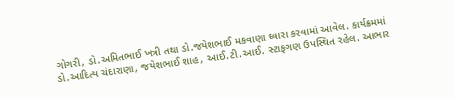ગોગરી, ડો.અમિતભાઈ ખત્રી તથા ડો.જયેશભાઈ મકવાણા ઘ્વારા કરવામાં આવેલ. કાર્યક્રમમાં ડો.આદિત્ય ચંદારાણા, જયેશભાઈ શાહ, આઈ.ટી.આઈ. સ્ટાફગણ ઉપસ્થિત રહેલ. આભાર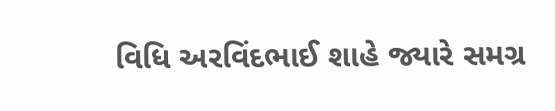વિધિ અરવિંદભાઈ શાહે જ્યારે સમગ્ર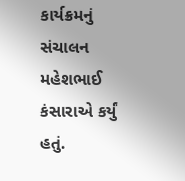કાર્યક્રમનું સંચાલન મહેશભાઈ કંસારાએ કર્યું હતું.